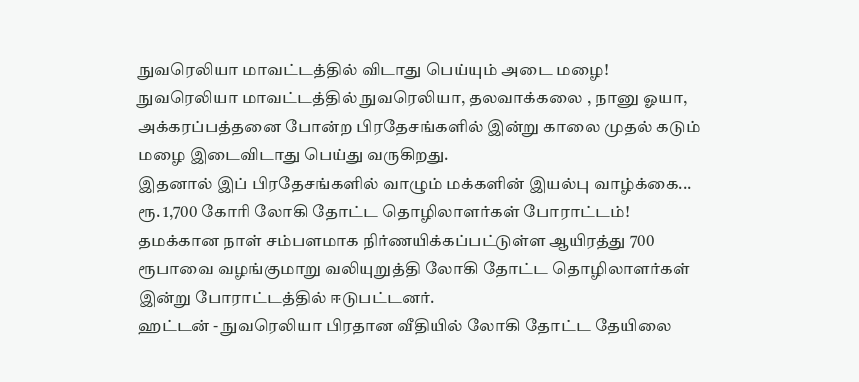நுவரெலியா மாவட்டத்தில் விடாது பெய்யும் அடை மழை!
நுவரெலியா மாவட்டத்தில் நுவரெலியா, தலவாக்கலை , நானு ஓயா, அக்கரப்பத்தனை போன்ற பிரதேசங்களில் இன்று காலை முதல் கடும் மழை இடைவிடாது பெய்து வருகிறது.
இதனால் இப் பிரதேசங்களில் வாழும் மக்களின் இயல்பு வாழ்க்கை...
ரூ. 1,700 கோரி லோகி தோட்ட தொழிலாளர்கள் போராட்டம்!
தமக்கான நாள் சம்பளமாக நிர்ணயிக்கப்பட்டுள்ள ஆயிரத்து 700 ரூபாவை வழங்குமாறு வலியுறுத்தி லோகி தோட்ட தொழிலாளர்கள் இன்று போராட்டத்தில் ஈடுபட்டனர்.
ஹட்டன் - நுவரெலியா பிரதான வீதியில் லோகி தோட்ட தேயிலை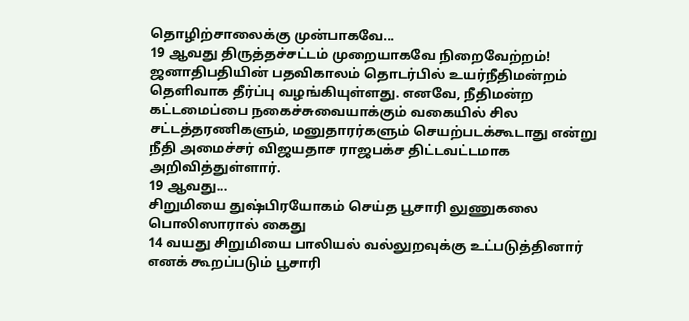தொழிற்சாலைக்கு முன்பாகவே...
19 ஆவது திருத்தச்சட்டம் முறையாகவே நிறைவேற்றம்!
ஜனாதிபதியின் பதவிகாலம் தொடர்பில் உயர்நீதிமன்றம் தெளிவாக தீர்ப்பு வழங்கியுள்ளது. எனவே, நீதிமன்ற கட்டமைப்பை நகைச்சுவையாக்கும் வகையில் சில சட்டத்தரணிகளும், மனுதாரர்களும் செயற்படக்கூடாது என்று நீதி அமைச்சர் விஜயதாச ராஜபக்ச திட்டவட்டமாக அறிவித்துள்ளார்.
19 ஆவது...
சிறுமியை துஷ்பிரயோகம் செய்த பூசாரி லுணுகலை பொலிஸாரால் கைது
14 வயது சிறுமியை பாலியல் வல்லுறவுக்கு உட்படுத்தினார் எனக் கூறப்படும் பூசாரி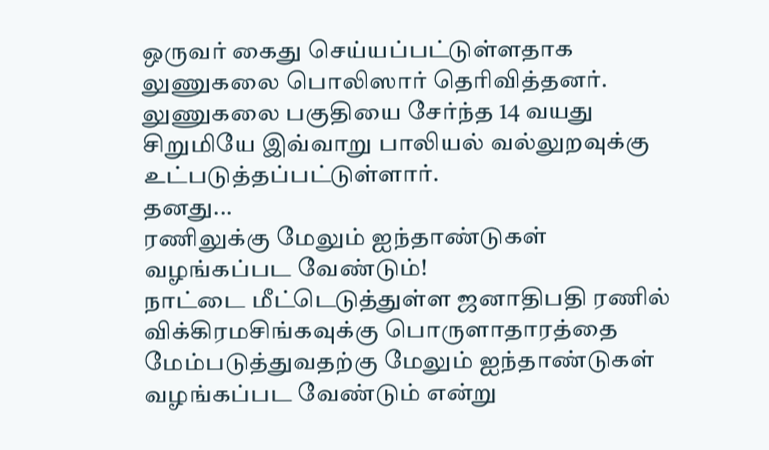ஒருவர் கைது செய்யப்பட்டுள்ளதாக லுணுகலை பொலிஸார் தெரிவித்தனர்.
லுணுகலை பகுதியை சேர்ந்த 14 வயது சிறுமியே இவ்வாறு பாலியல் வல்லுறவுக்கு உட்படுத்தப்பட்டுள்ளார்.
தனது...
ரணிலுக்கு மேலும் ஐந்தாண்டுகள் வழங்கப்பட வேண்டும்!
நாட்டை மீட்டெடுத்துள்ள ஜனாதிபதி ரணில் விக்கிரமசிங்கவுக்கு பொருளாதாரத்தை மேம்படுத்துவதற்கு மேலும் ஐந்தாண்டுகள் வழங்கப்பட வேண்டும் என்று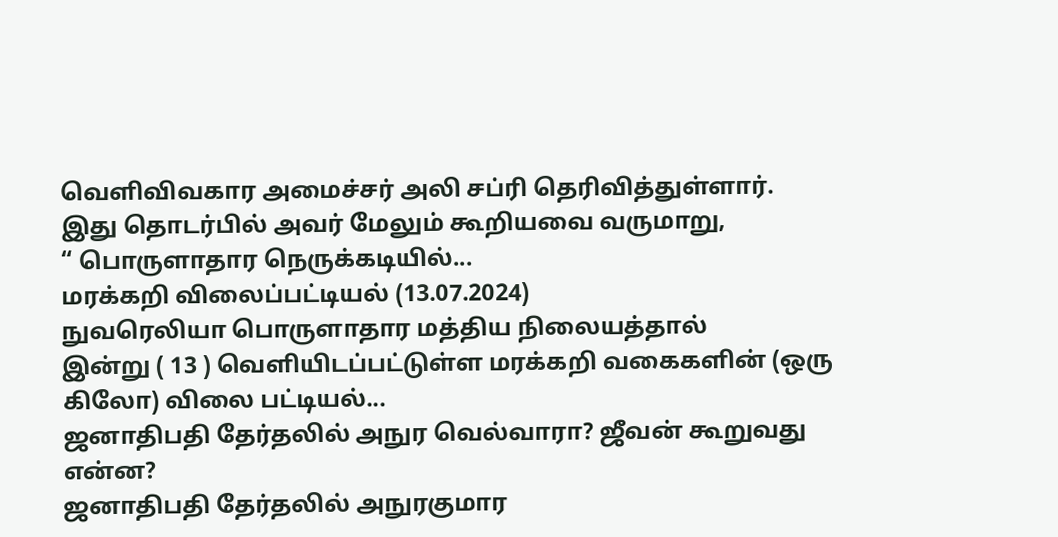வெளிவிவகார அமைச்சர் அலி சப்ரி தெரிவித்துள்ளார்.
இது தொடர்பில் அவர் மேலும் கூறியவை வருமாறு,
“ பொருளாதார நெருக்கடியில்...
மரக்கறி விலைப்பட்டியல் (13.07.2024)
நுவரெலியா பொருளாதார மத்திய நிலையத்தால்
இன்று ( 13 ) வெளியிடப்பட்டுள்ள மரக்கறி வகைகளின் (ஒரு கிலோ) விலை பட்டியல்...
ஜனாதிபதி தேர்தலில் அநுர வெல்வாரா? ஜீவன் கூறுவது என்ன?
ஜனாதிபதி தேர்தலில் அநுரகுமார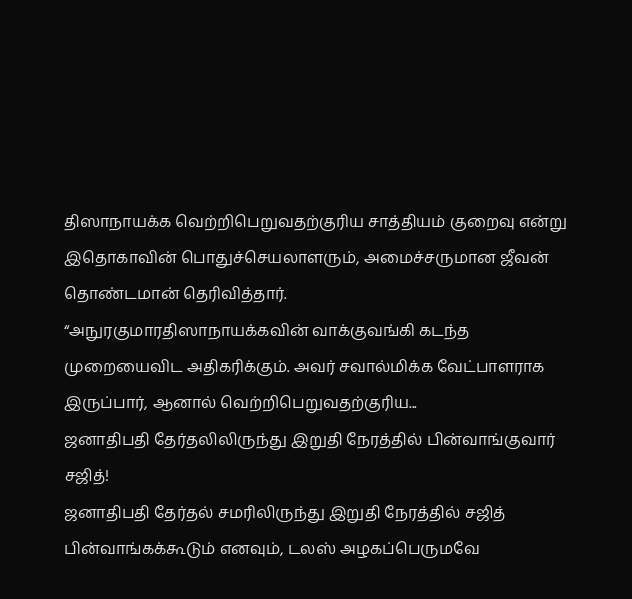திஸாநாயக்க வெற்றிபெறுவதற்குரிய சாத்தியம் குறைவு என்று இதொகாவின் பொதுச்செயலாளரும், அமைச்சருமான ஜீவன் தொண்டமான் தெரிவித்தார்.
“அநுரகுமாரதிஸாநாயக்கவின் வாக்குவங்கி கடந்த முறையைவிட அதிகரிக்கும். அவர் சவால்மிக்க வேட்பாளராக இருப்பார், ஆனால் வெற்றிபெறுவதற்குரிய...
ஜனாதிபதி தேர்தலிலிருந்து இறுதி நேரத்தில் பின்வாங்குவார் சஜித்!
ஜனாதிபதி தேர்தல் சமரிலிருந்து இறுதி நேரத்தில் சஜித் பின்வாங்கக்கூடும் எனவும், டலஸ் அழகப்பெருமவே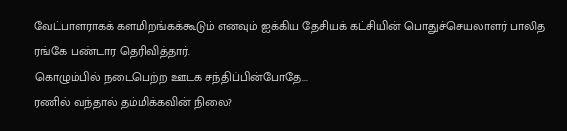வேட்பாளராகக் களமிறங்கக்கூடும் எனவும் ஐக்கிய தேசியக் கட்சியின் பொதுச்செயலாளர் பாலித ரங்கே பண்டார தெரிவித்தார்.
கொழும்பில் நடைபெற்ற ஊடக சந்திப்பின்போதே...
ரணில் வந்தால் தம்மிக்கவின் நிலை?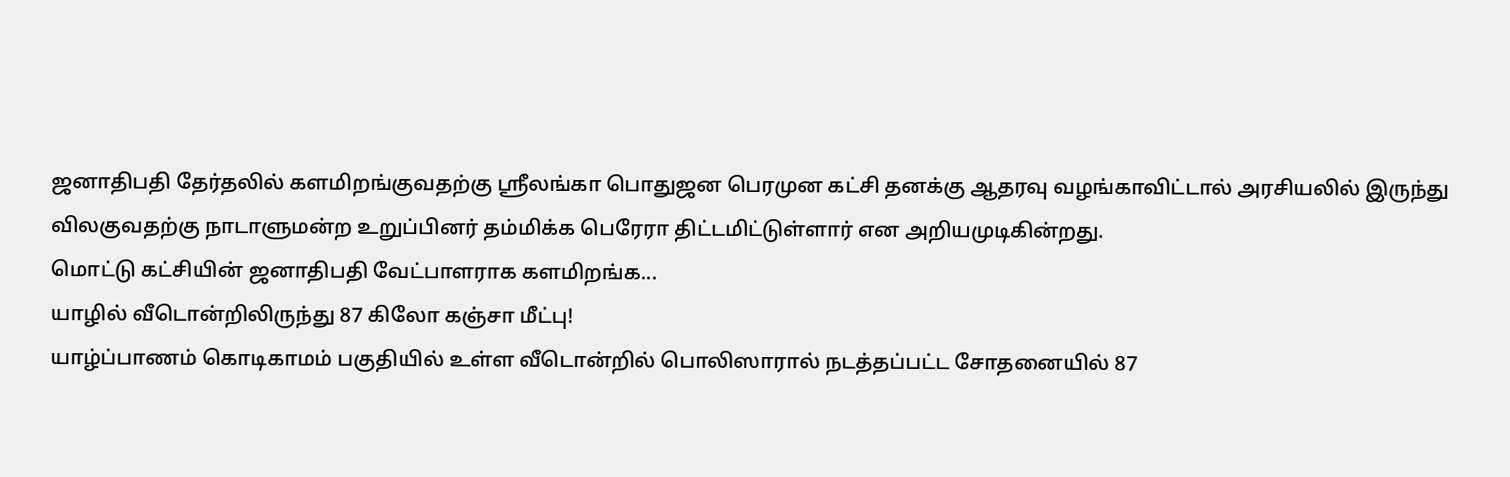ஜனாதிபதி தேர்தலில் களமிறங்குவதற்கு ஸ்ரீலங்கா பொதுஜன பெரமுன கட்சி தனக்கு ஆதரவு வழங்காவிட்டால் அரசியலில் இருந்து விலகுவதற்கு நாடாளுமன்ற உறுப்பினர் தம்மிக்க பெரேரா திட்டமிட்டுள்ளார் என அறியமுடிகின்றது.
மொட்டு கட்சியின் ஜனாதிபதி வேட்பாளராக களமிறங்க...
யாழில் வீடொன்றிலிருந்து 87 கிலோ கஞ்சா மீட்பு!
யாழ்ப்பாணம் கொடிகாமம் பகுதியில் உள்ள வீடொன்றில் பொலிஸாரால் நடத்தப்பட்ட சோதனையில் 87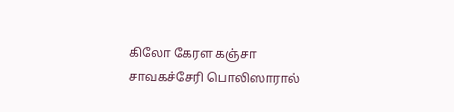கிலோ கேரள கஞ்சா சாவகச்சேரி பொலிஸாரால்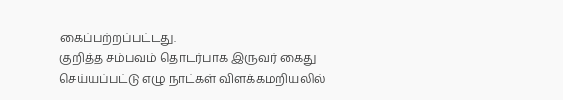கைப்பற்றப்பட்டது.
குறித்த சம்பவம் தொடர்பாக இருவர் கைது செய்யப்பட்டு எழு நாட்கள் விளக்கமறியலில்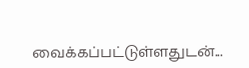வைக்கப்பட்டுள்ளதுடன்...